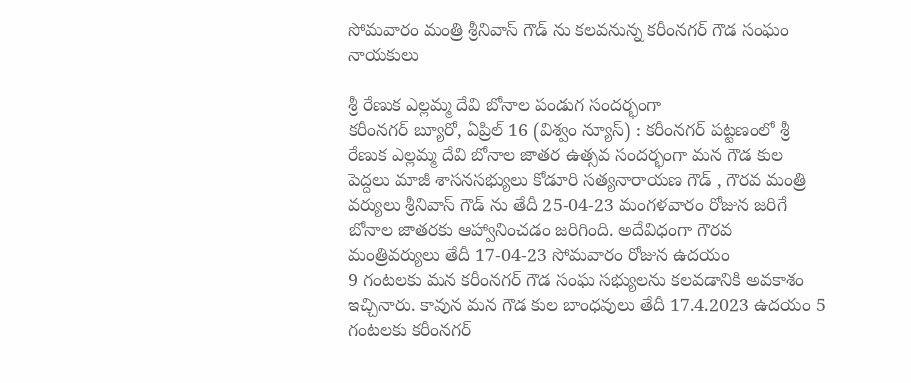సోమవారం మంత్రి శ్రీనివాస్ గౌడ్ ను కలవనున్న కరీంనగర్ గౌడ సంఘం నాయకులు

శ్రీ రేణుక ఎల్లమ్మ దేవి బోనాల పండుగ సందర్భంగా
కరీంనగర్ బ్యూరో, ఏప్రిల్ 16 (విశ్వం న్యూస్) : కరీంనగర్ పట్టణంలో శ్రీ రేణుక ఎల్లమ్మ దేవి బోనాల జాతర ఉత్సవ సందర్భంగా మన గౌడ కుల పెద్దలు మాజీ శాసనసభ్యులు కోడూరి సత్యనారాయణ గౌడ్ , గౌరవ మంత్రి వర్యులు శ్రీనివాస్ గౌడ్ ను తేదీ 25-04-23 మంగళవారం రోజున జరిగే బోనాల జాతరకు ఆహ్వానించడం జరిగింది. అదేవిధంగా గౌరవ మంత్రివర్యులు తేదీ 17-04-23 సోమవారం రోజున ఉదయం
9 గంటలకు మన కరీంనగర్ గౌడ సంఘ సభ్యులను కలవడానికి అవకాశం ఇచ్చినారు. కావున మన గౌడ కుల బాంధవులు తేదీ 17.4.2023 ఉదయం 5 గంటలకు కరీంనగర్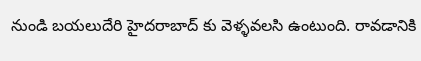నుండి బయలుదేరి హైదరాబాద్ కు వెళ్ళవలసి ఉంటుంది. రావడానికి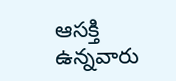ఆసక్తి ఉన్నవారు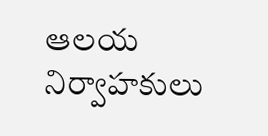ఆలయ నిర్వాహకులు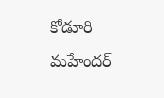కోడూరి మహేందర్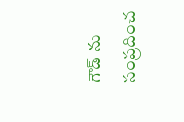గౌడ్ ను సంప్రదించ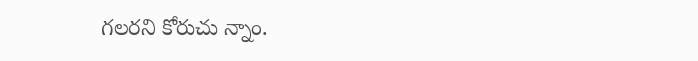గలరని కోరుచు న్నాం.